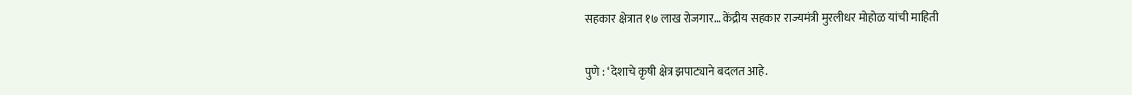सहकार क्षेत्रात १७ लाख रोजगार… केंद्रीय सहकार राज्यमंत्री मुरलीधर मोहोळ यांची माहिती

पुणे : ‘देशाचे कृषी क्षेत्र झपाट्याने बदलत आहे.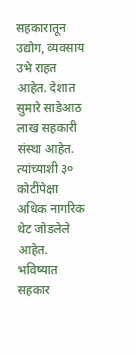सहकारातून उद्योग, व्यवसाय उभे राहत आहेत. देशात सुमारे साडेआठ लाख सहकारी संस्था आहेत. त्यांच्याशी ३० कोटींपेक्षा अधिक नागरिक थेट जोडलेले आहेत. भविष्यात सहकार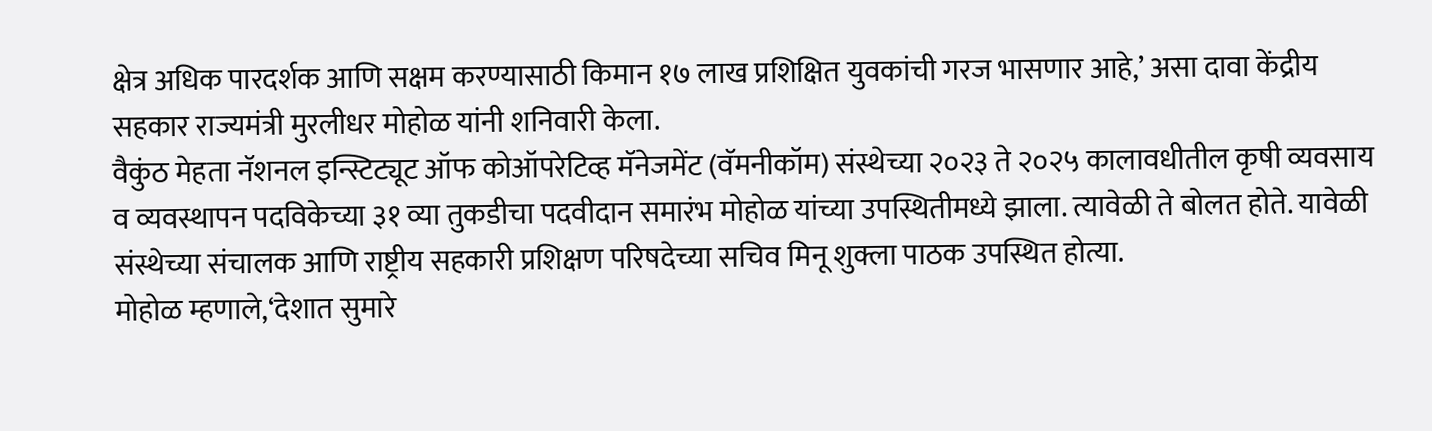क्षेत्र अधिक पारदर्शक आणि सक्षम करण्यासाठी किमान १७ लाख प्रशिक्षित युवकांची गरज भासणार आहे,’ असा दावा केंद्रीय सहकार राज्यमंत्री मुरलीधर मोहोळ यांनी शनिवारी केला.
वैकुंठ मेहता नॅशनल इन्स्टिट्यूट ऑफ कोऑपरेटिव्ह मॅनेजमेंट (वॅमनीकॉम) संस्थेच्या २०२३ ते २०२५ कालावधीतील कृषी व्यवसाय व व्यवस्थापन पदविकेच्या ३१ व्या तुकडीचा पदवीदान समारंभ मोहोळ यांच्या उपस्थितीमध्ये झाला. त्यावेळी ते बोलत होते. यावेळी संस्थेच्या संचालक आणि राष्ट्रीय सहकारी प्रशिक्षण परिषदेच्या सचिव मिनू शुक्ला पाठक उपस्थित होत्या.
मोहोळ म्हणाले,‘देशात सुमारे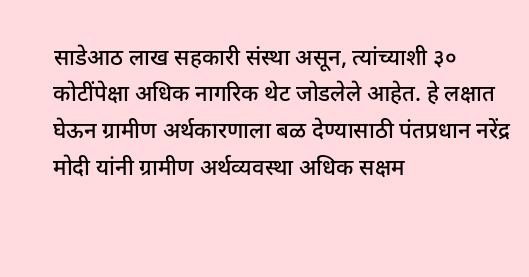साडेआठ लाख सहकारी संस्था असून, त्यांच्याशी ३० कोटींपेक्षा अधिक नागरिक थेट जोडलेले आहेत. हे लक्षात घेऊन ग्रामीण अर्थकारणाला बळ देण्यासाठी पंतप्रधान नरेंद्र मोदी यांनी ग्रामीण अर्थव्यवस्था अधिक सक्षम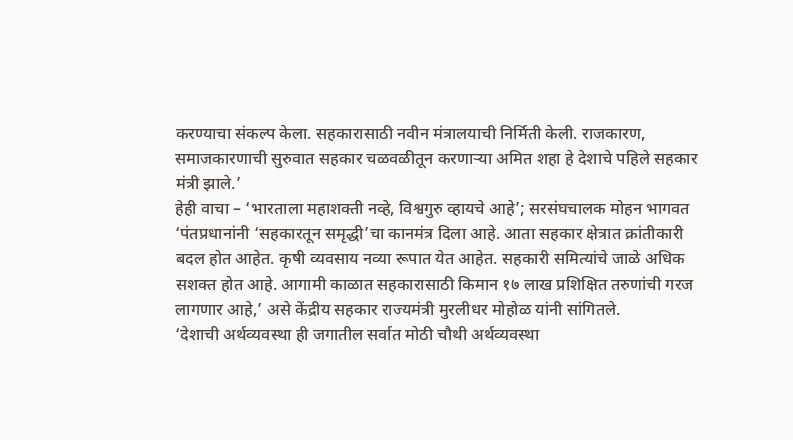करण्याचा संकल्प केला. सहकारासाठी नवीन मंत्रालयाची निर्मिती केली. राजकारण, समाजकारणाची सुरुवात सहकार चळवळीतून करणाऱ्या अमित शहा हे देशाचे पहिले सहकार मंत्री झाले.’
हेही वाचा – ‘भारताला महाशक्ती नव्हे, विश्वगुरु व्हायचे आहे’; सरसंघचालक मोहन भागवत
‘पंतप्रधानांनी ‘सहकारतून समृद्धी’चा कानमंत्र दिला आहे. आता सहकार क्षेत्रात क्रांतीकारी बदल होत आहेत. कृषी व्यवसाय नव्या रूपात येत आहेत. सहकारी समित्यांचे जाळे अधिक सशक्त होत आहे. आगामी काळात सहकारासाठी किमान १७ लाख प्रशिक्षित तरुणांची गरज लागणार आहे,’ असे केंद्रीय सहकार राज्यमंत्री मुरलीधर मोहोळ यांनी सांगितले.
‘देशाची अर्थव्यवस्था ही जगातील सर्वात मोठी चौथी अर्थव्यवस्था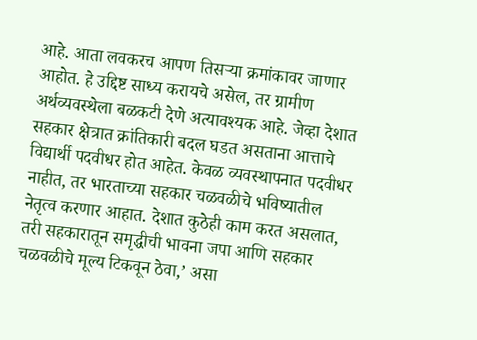आहे. आता लवकरच आपण तिसऱ्या क्रमांकावर जाणार आहोत. हे उद्दिष्ट साध्य करायचे असेल, तर ग्रामीण अर्थव्यवस्थेला बळकटी देणे अत्यावश्यक आहे. जेव्हा देशात सहकार क्षेत्रात क्रांतिकारी बदल घडत असताना आत्ताचे विद्यार्थी पदवीधर होत आहेत. केवळ व्यवस्थापनात पदवीधर नाहीत, तर भारताच्या सहकार चळवळीचे भविष्यातील नेतृत्व करणार आहात. देशात कुठेही काम करत असलात, तरी सहकारातून समृद्धीची भावना जपा आणि सहकार चळवळीचे मूल्य टिकवून ठेवा,’ असा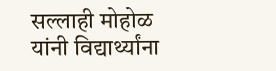सल्लाही मोहोळ यांनी विद्यार्थ्यांना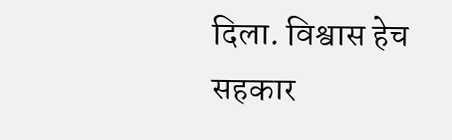दिला. विश्वास हेच सहकार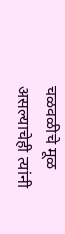चळवळीचे मूळ असल्याचेही त्यांनी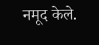नमूद केले.